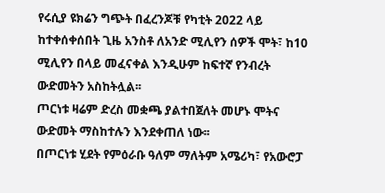የሩሲያ ዩክሬን ግጭት በፈረንጆቹ የካቲት 2022 ላይ ከተቀሰቀሰበት ጊዜ አንስቶ ለአንድ ሚሊየን ሰዎች ሞት፣ ከ10 ሚሊየን በላይ መፈናቀል እንዲሁም ከፍተኛ የንብረት ውድመትን አስከትሏል፡፡
ጦርነቱ ዛሬም ድረስ መቋጫ ያልተበጀለት መሆኑ ሞትና ውድመት ማስከተሉን እንደቀጠለ ነው፡፡
በጦርነቱ ሂደት የምዕራቡ ዓለም ማለትም አሜሪካ፣ የአውሮፓ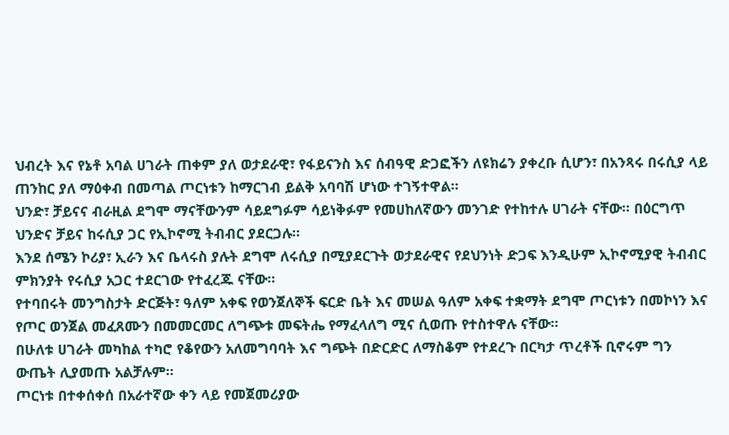ህብረት እና የኔቶ አባል ሀገራት ጠቀም ያለ ወታደራዊ፣ የፋይናንስ እና ሰብዓዊ ድጋፎችን ለዩክሬን ያቀረቡ ሲሆን፣ በአንጻሩ በሩሲያ ላይ ጠንከር ያለ ማዕቀብ በመጣል ጦርነቱን ከማርገብ ይልቅ አባባሽ ሆነው ተገኝተዋል፡፡
ህንድ፣ ቻይናና ብራዚል ደግሞ ማናቸውንም ሳይደግፉም ሳይነቅፉም የመሀከለኛውን መንገድ የተከተሉ ሀገራት ናቸው፡፡ በዕርግጥ ህንድና ቻይና ከሩሲያ ጋር የኢኮኖሚ ትብብር ያደርጋሉ፡፡
እንደ ሰሜን ኮሪያ፣ ኢራን እና ቤላሩስ ያሉት ደግሞ ለሩሲያ በሚያደርጉት ወታደራዊና የደህንነት ድጋፍ እንዲሁም ኢኮኖሚያዊ ትብብር ምክንያት የሩሲያ አጋር ተደርገው የተፈረጁ ናቸው፡፡
የተባበሩት መንግስታት ድርጅት፣ ዓለም አቀፍ የወንጀለኞች ፍርድ ቤት እና መሠል ዓለም አቀፍ ተቋማት ደግሞ ጦርነቱን በመኮነን እና የጦር ወንጀል መፈጸሙን በመመርመር ለግጭቱ መፍትሔ የማፈላለግ ሚና ሲወጡ የተስተዋሉ ናቸው፡፡
በሁለቱ ሀገራት መካከል ተካሮ የቆየውን አለመግባባት እና ግጭት በድርድር ለማስቆም የተደረጉ በርካታ ጥረቶች ቢኖሩም ግን ውጤት ሊያመጡ አልቻሉም፡፡
ጦርነቱ በተቀሰቀሰ በአራተኛው ቀን ላይ የመጀመሪያው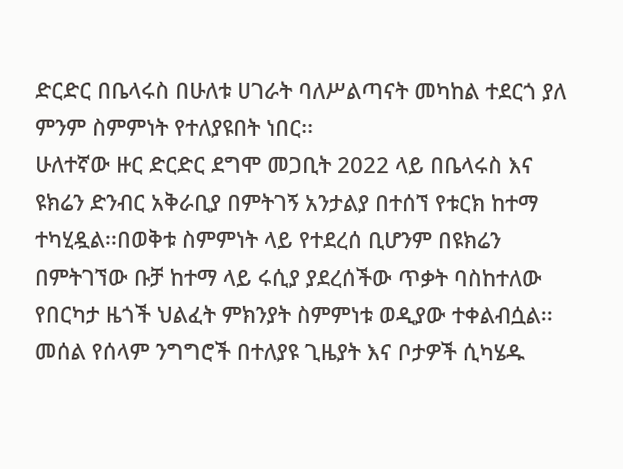ድርድር በቤላሩስ በሁለቱ ሀገራት ባለሥልጣናት መካከል ተደርጎ ያለ ምንም ስምምነት የተለያዩበት ነበር፡፡
ሁለተኛው ዙር ድርድር ደግሞ መጋቢት 2022 ላይ በቤላሩስ እና ዩክሬን ድንብር አቅራቢያ በምትገኝ አንታልያ በተሰኘ የቱርክ ከተማ ተካሂዷል፡፡በወቅቱ ስምምነት ላይ የተደረሰ ቢሆንም በዩክሬን በምትገኘው ቡቻ ከተማ ላይ ሩሲያ ያደረሰችው ጥቃት ባስከተለው የበርካታ ዜጎች ህልፈት ምክንያት ስምምነቱ ወዲያው ተቀልብሷል፡፡
መሰል የሰላም ንግግሮች በተለያዩ ጊዜያት እና ቦታዎች ሲካሄዱ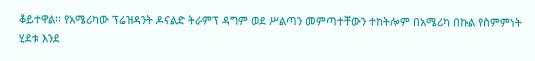ቆይተዋል፡፡ የአሜሪካው ፕሬዝዳንት ዶናልድ ትራምፕ ዳግም ወደ ሥልጣን መምጣተቸውን ተከትሎም በአሜሪካ በኩል የስምምነት ሂደቱ እንደ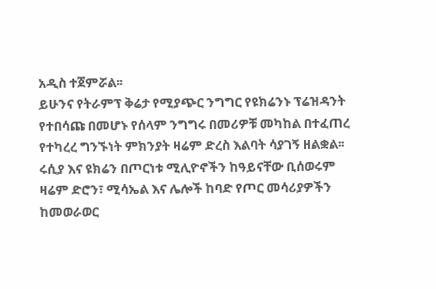አዲስ ተጀምሯል፡፡
ይሁንና የትራምፕ ቅሬታ የሚያጭር ንግግር የዩክሬንኑ ፕሬዝዳንት የተበሳጩ በመሆኑ የሰላም ንግግሩ በመሪዎቹ መካከል በተፈጠረ የተካረረ ግንኙነት ምክንያት ዛሬም ድረስ እልባት ሳያገኝ ዘልቋል፡፡
ሩሲያ እና ዩክሬን በጦርነቱ ሚሊዮኖችን ከዓይናቸው ቢሰወሩም ዛሬም ድሮን፣ ሚሳኤል እና ሌሎች ከባድ የጦር መሳሪያዎችን ከመወራወር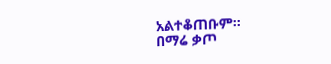አልተቆጠቡም፡፡
በማሬ ቃጦ